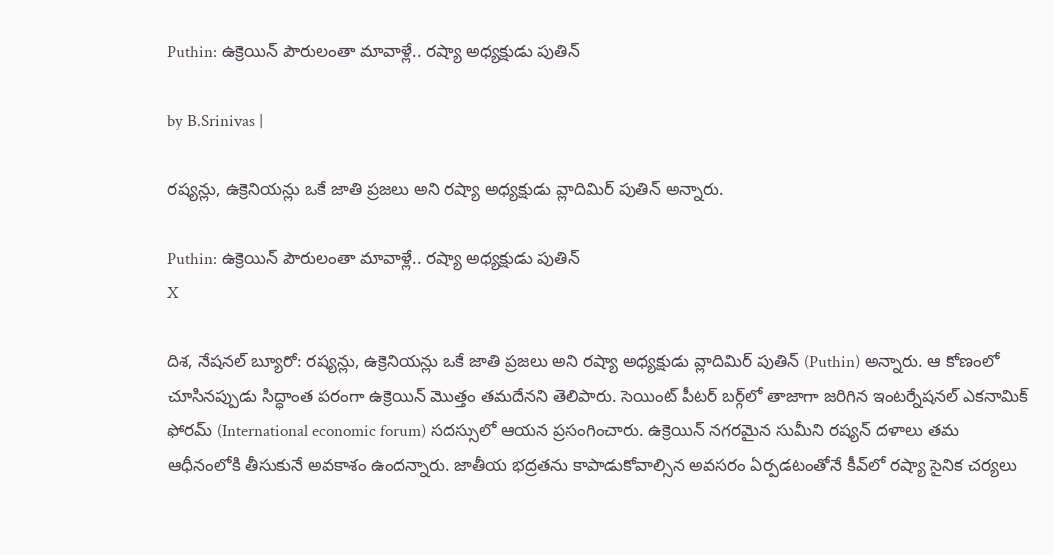Puthin: ఉక్రెయిన్ పౌరులంతా మావాళ్లే.. రష్యా అధ్యక్షుడు పుతిన్

by B.Srinivas |

రష్యన్లు, ఉక్రెనియన్లు ఒకే జాతి ప్రజలు అని రష్యా అధ్యక్షుడు వ్లాదిమిర్ పుతిన్ అన్నారు.

Puthin: ఉక్రెయిన్ పౌరులంతా మావాళ్లే.. రష్యా అధ్యక్షుడు పుతిన్
X

దిశ, నేషనల్ బ్యూరో: రష్యన్లు, ఉక్రెనియన్లు ఒకే జాతి ప్రజలు అని రష్యా అధ్యక్షుడు వ్లాదిమిర్ పుతిన్ (Puthin) అన్నారు. ఆ కోణంలో చూసినప్పుడు సిద్ధాంత పరంగా ఉక్రెయిన్ మొత్తం తమదేనని తెలిపారు. సెయింట్ పీటర్ బర్గ్‌లో తాజాగా జరిగిన ఇంటర్నేషనల్ ఎకనామిక్ ఫోరమ్ (International economic forum) సదస్సులో ఆయన ప్రసంగించారు. ఉక్రెయిన్ నగరమైన సుమీని రష్యన్ దళాలు తమ ఆధీనంలోకి తీసుకునే అవకాశం ఉందన్నారు. జాతీయ భద్రతను కాపాడుకోవాల్సిన అవసరం ఏర్పడటంతోనే కీవ్‌లో రష్యా సైనిక చర్యలు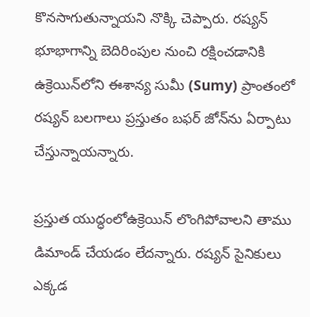కొనసాగుతున్నాయని నొక్కి చెప్పారు. రష్యన్ భూభాగాన్ని బెదిరింపుల నుంచి రక్షించడానికి ఉక్రెయిన్‌లోని ఈశాన్య సుమీ (Sumy) ప్రాంతంలో రష్యన్ బలగాలు ప్రస్తుతం బఫర్ జోన్‌ను ఏర్పాటు చేస్తున్నాయన్నారు.

ప్రస్తుత యుద్ధంలోఉక్రెయిన్ లొంగిపోవాలని తాము డిమాండ్ చేయడం లేదన్నారు. రష్యన్ సైనికులు ఎక్కడ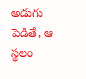అడుగు పెడితే, ఆ స్థలం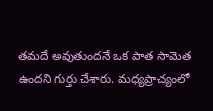తమదే అవుతుందనే ఒక పాత సామెత ఉందని గుర్తు చేశారు. మధ్యప్రాచ్యంలో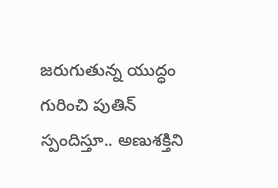జరుగుతున్న యుద్ధం గురించి పుతిన్ స్పందిస్తూ.. అణుశక్తిని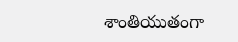శాంతియుతంగా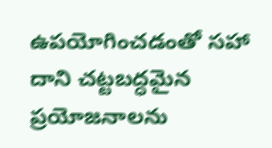ఉపయోగించడంతో సహా దాని చట్టబద్ధమైన ప్రయోజనాలను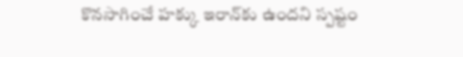కొనసాగించే హక్కు ఇరాన్‌కు ఉందని స్పష్టం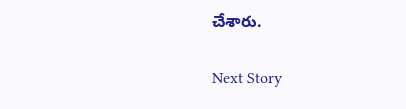చేశారు.

Next Story